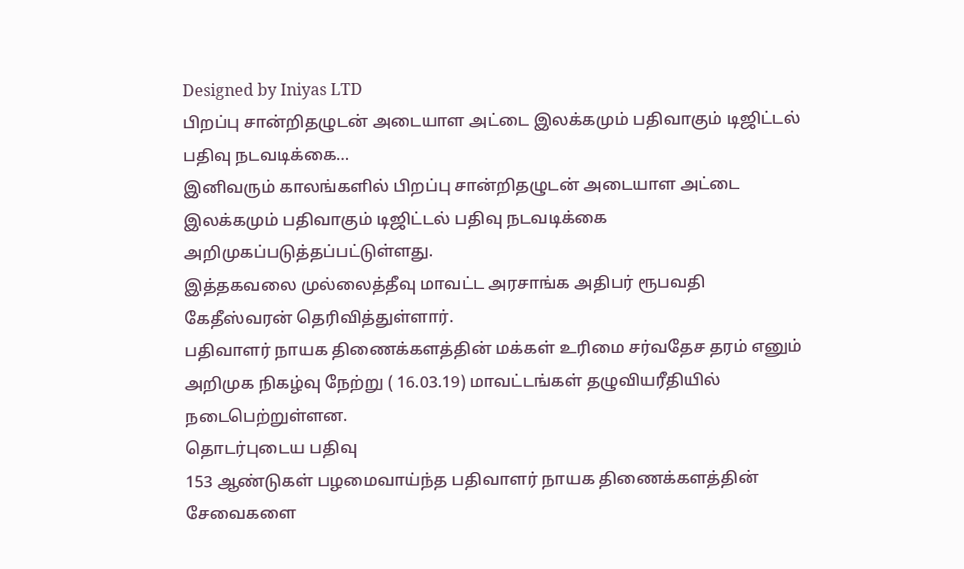Designed by Iniyas LTD
பிறப்பு சான்றிதழுடன் அடையாள அட்டை இலக்கமும் பதிவாகும் டிஜிட்டல் பதிவு நடவடிக்கை…
இனிவரும் காலங்களில் பிறப்பு சான்றிதழுடன் அடையாள அட்டை இலக்கமும் பதிவாகும் டிஜிட்டல் பதிவு நடவடிக்கை அறிமுகப்படுத்தப்பட்டுள்ளது.
இத்தகவலை முல்லைத்தீவு மாவட்ட அரசாங்க அதிபர் ரூபவதி கேதீஸ்வரன் தெரிவித்துள்ளார்.
பதிவாளர் நாயக திணைக்களத்தின் மக்கள் உரிமை சர்வதேச தரம் எனும் அறிமுக நிகழ்வு நேற்று ( 16.03.19) மாவட்டங்கள் தழுவியரீதியில் நடைபெற்றுள்ளன.
தொடர்புடைய பதிவு
153 ஆண்டுகள் பழமைவாய்ந்த பதிவாளர் நாயக திணைக்களத்தின் சேவைகளை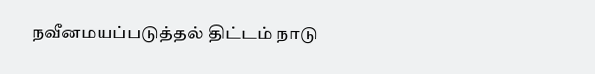நவீனமயப்படுத்தல் திட்டம் நாடு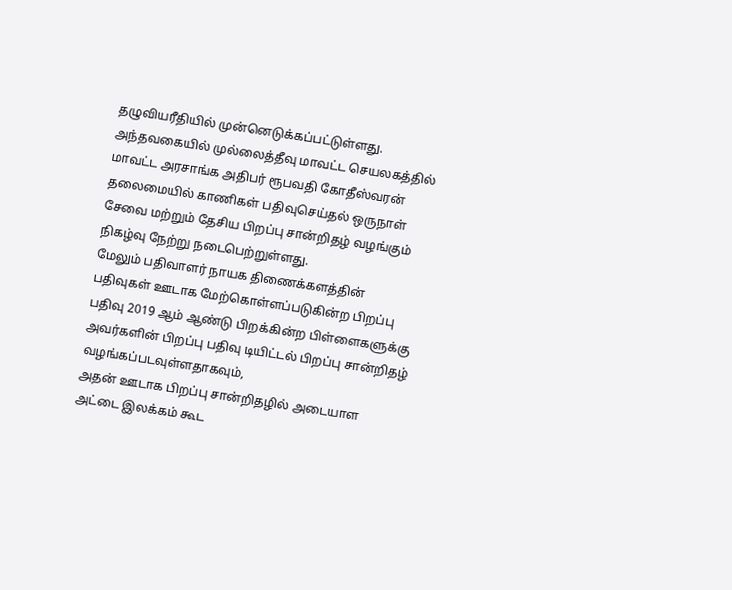தழுவியரீதியில் முன்னெடுக்கப்பட்டுள்ளது.
அந்தவகையில் முல்லைத்தீவு மாவட்ட செயலகத்தில் மாவட்ட அரசாங்க அதிபர் ரூபவதி கோதீஸ்வரன் தலைமையில் காணிகள் பதிவுசெய்தல் ஒருநாள் சேவை மற்றும் தேசிய பிறப்பு சான்றிதழ் வழங்கும் நிகழ்வு நேற்று நடைபெற்றுள்ளது.
மேலும் பதிவாளர் நாயக திணைக்களத்தின் பதிவுகள் ஊடாக மேற்கொள்ளப்படுகின்ற பிறப்பு பதிவு 2019 ஆம் ஆண்டு பிறக்கின்ற பிள்ளைகளுக்கு அவர்களின் பிறப்பு பதிவு டியிட்டல் பிறப்பு சான்றிதழ் வழங்கப்படவுள்ளதாகவும்,
அதன் ஊடாக பிறப்பு சான்றிதழில் அடையாள அட்டை இலக்கம் கூட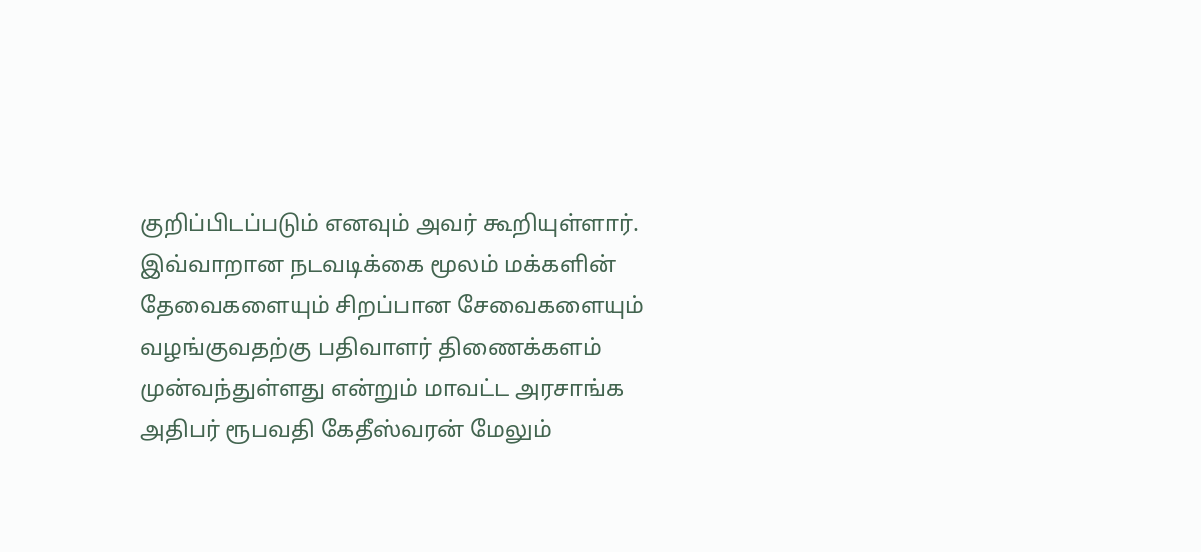குறிப்பிடப்படும் எனவும் அவர் கூறியுள்ளார்.
இவ்வாறான நடவடிக்கை மூலம் மக்களின் தேவைகளையும் சிறப்பான சேவைகளையும் வழங்குவதற்கு பதிவாளர் திணைக்களம் முன்வந்துள்ளது என்றும் மாவட்ட அரசாங்க அதிபர் ரூபவதி கேதீஸ்வரன் மேலும்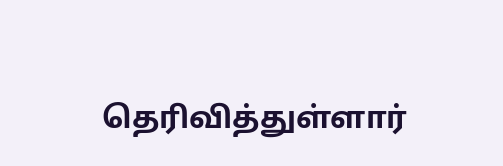தெரிவித்துள்ளார்